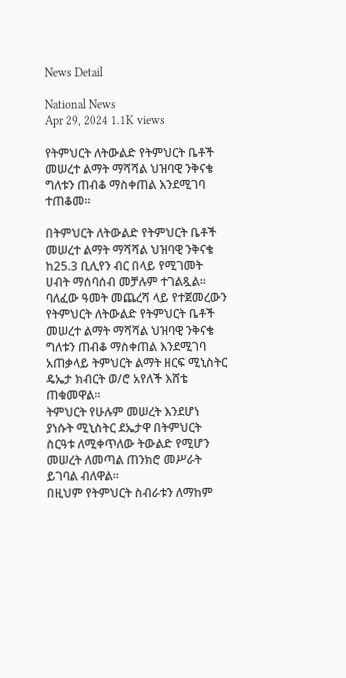News Detail

National News
Apr 29, 2024 1.1K views

የትምህርት ለትውልድ የትምህርት ቤቶች መሠረተ ልማት ማሻሻል ህዝባዊ ንቅናቄ ግለቱን ጠብቆ ማስቀጠል እንደሚገባ ተጠቆመ።

በትምህርት ለትውልድ የትምህርት ቤቶች መሠረተ ልማት ማሻሻል ህዝባዊ ንቅናቄ ከ25.3 ቢሊየን ብር በላይ የሚገመት ሀብት ማሰባሰብ መቻሉም ተገልጿል።
ባለፈው ዓመት መጨረሻ ላይ የተጀመረውን የትምህርት ለትውልድ የትምህርት ቤቶች መሠረተ ልማት ማሻሻል ህዝባዊ ንቅናቄ ግለቱን ጠብቆ ማስቀጠል እንደሚገባ አጠቃላይ ትምህርት ልማት ዘርፍ ሚኒስትር ዴኤታ ክብርት ወ/ሮ አየለች እሸቴ ጠቁመዋል።
ትምህርት የሁሉም መሠረት እንደሆነ ያነሱት ሚኒስትር ደኤታዋ በትምህርት ስርዓቱ ለሚቀጥለው ትውልድ የሚሆን መሠረት ለመጣል ጠንክሮ መሥራት ይገባል ብለዋል።
በዚህም የትምህርት ስብራቱን ለማከም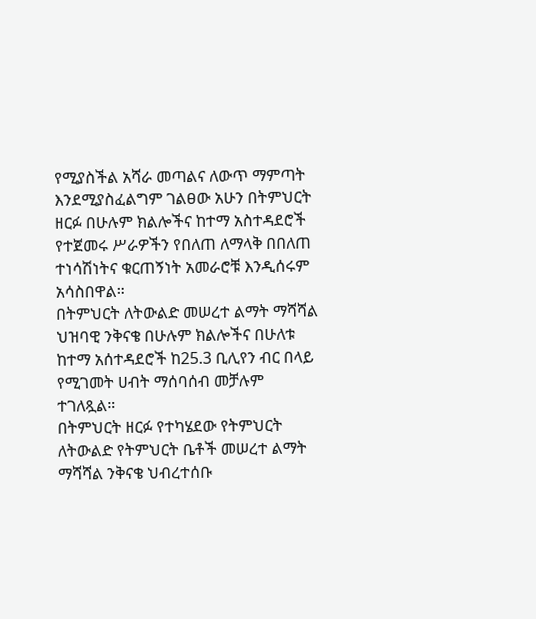የሚያስችል አሻራ መጣልና ለውጥ ማምጣት እንደሚያስፈልግም ገልፀው አሁን በትምህርት ዘርፉ በሁሉም ክልሎችና ከተማ አስተዳደሮች የተጀመሩ ሥራዎችን የበለጠ ለማላቅ በበለጠ ተነሳሽነትና ቁርጠኝነት አመራሮቹ እንዲሰሩም አሳስበዋል።
በትምህርት ለትውልድ መሠረተ ልማት ማሻሻል ህዝባዊ ንቅናቄ በሁሉም ክልሎችና በሁለቱ ከተማ አሰተዳደሮች ከ25.3 ቢሊየን ብር በላይ የሚገመት ሀብት ማሰባሰብ መቻሉም ተገለጿል።
በትምህርት ዘርፉ የተካሄደው የትምህርት ለትውልድ የትምህርት ቤቶች መሠረተ ልማት ማሻሻል ንቅናቄ ህብረተሰቡ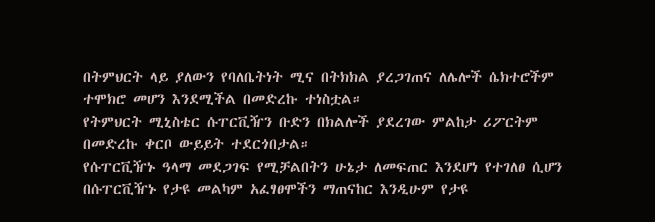በትምህርት ላይ ያለውን የባለቤትነት ሚና በትክክል ያረጋገጠና ለሌሎች ሴክተሮችም ተሞክሮ መሆን እንደሚችል በመድረኩ ተነስቷል።
የትምህርት ሚኒስቴር ሱፐርቪዥን ቡድን በክልሎች ያደረገው ምልከታ ሪፖርትም በመድረኩ ቀርቦ ውይይት ተደርጎበታል።
የሱፐርቪዥኑ ዓላማ መደጋገፍ የሚቻልበትን ሁኔታ ለመፍጠር እንደሆነ የተገለፀ ሲሆን በሱፐርቪዥኑ የታዩ መልካም አፈፃፀሞችን ማጠናከር እንዲሁም የታዩ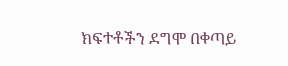ክፍተቶችን ደግሞ በቀጣይ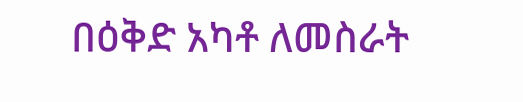በዕቅድ አካቶ ለመስራት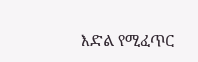እድል የሚፈጥር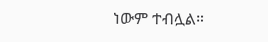ነውም ተብሏል።